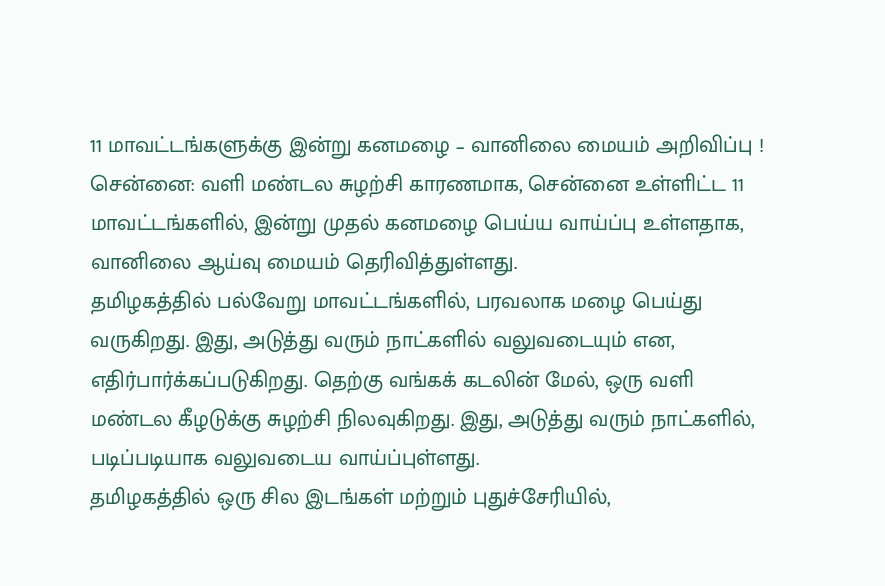11 மாவட்டங்களுக்கு இன்று கனமழை – வானிலை மையம் அறிவிப்பு !
சென்னை: வளி மண்டல சுழற்சி காரணமாக, சென்னை உள்ளிட்ட 11 மாவட்டங்களில், இன்று முதல் கனமழை பெய்ய வாய்ப்பு உள்ளதாக, வானிலை ஆய்வு மையம் தெரிவித்துள்ளது.
தமிழகத்தில் பல்வேறு மாவட்டங்களில், பரவலாக மழை பெய்து வருகிறது. இது, அடுத்து வரும் நாட்களில் வலுவடையும் என, எதிர்பார்க்கப்படுகிறது. தெற்கு வங்கக் கடலின் மேல், ஒரு வளி மண்டல கீழடுக்கு சுழற்சி நிலவுகிறது. இது, அடுத்து வரும் நாட்களில், படிப்படியாக வலுவடைய வாய்ப்புள்ளது.
தமிழகத்தில் ஒரு சில இடங்கள் மற்றும் புதுச்சேரியில்,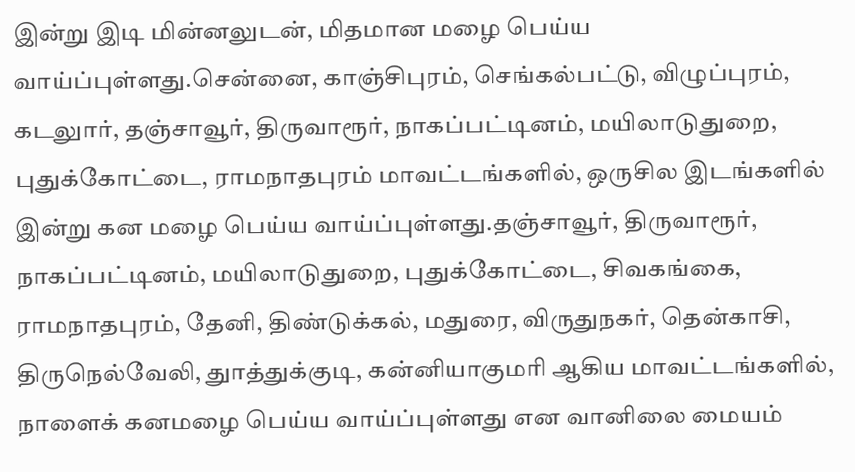இன்று இடி மின்னலுடன், மிதமான மழை பெய்ய வாய்ப்புள்ளது.சென்னை, காஞ்சிபுரம், செங்கல்பட்டு, விழுப்புரம், கடலுார், தஞ்சாவூர், திருவாரூர், நாகப்பட்டினம், மயிலாடுதுறை, புதுக்கோட்டை, ராமநாதபுரம் மாவட்டங்களில், ஒருசில இடங்களில் இன்று கன மழை பெய்ய வாய்ப்புள்ளது.தஞ்சாவூர், திருவாரூர், நாகப்பட்டினம், மயிலாடுதுறை, புதுக்கோட்டை, சிவகங்கை, ராமநாதபுரம், தேனி, திண்டுக்கல், மதுரை, விருதுநகர், தென்காசி, திருநெல்வேலி, துாத்துக்குடி, கன்னியாகுமரி ஆகிய மாவட்டங்களில், நாளைக் கனமழை பெய்ய வாய்ப்புள்ளது என வானிலை மையம்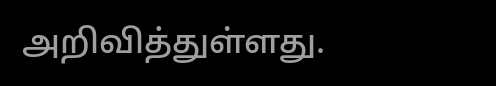அறிவித்துள்ளது.